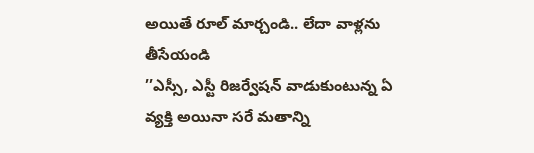అయితే రూల్ మార్చండి.. లేదా వాళ్లను తీసేయండి
’’ఎస్సీ, ఎస్టీ రిజర్వేషన్ వాడుకుంటున్న ఏ వ్యక్తి అయినా సరే మతాన్ని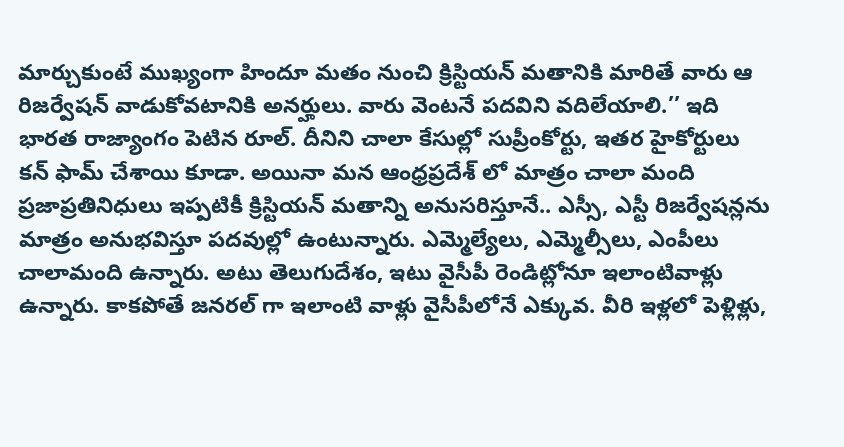మార్చుకుంటే ముఖ్యంగా హిందూ మతం నుంచి క్రిస్టియన్ మతానికి మారితే వారు ఆ రిజర్వేషన్ వాడుకోవటానికి అనర్హులు. వారు వెంటనే పదవిని వదిలేయాలి.’’ ఇది భారత రాజ్యాంగం పెటిన రూల్. దీనిని చాలా కేసుల్లో సుప్రీంకోర్టు, ఇతర హైకోర్టులు కన్ ఫామ్ చేశాయి కూడా. అయినా మన ఆంధ్రప్రదేశ్ లో మాత్రం చాలా మంది ప్రజాప్రతినిధులు ఇప్పటికీ క్రిస్టియన్ మతాన్ని అనుసరిస్తూనే.. ఎస్సీ, ఎస్టీ రిజర్వేషన్లను మాత్రం అనుభవిస్తూ పదవుల్లో ఉంటున్నారు. ఎమ్మెల్యేలు, ఎమ్మెల్సీలు, ఎంపీలు చాలామంది ఉన్నారు. అటు తెలుగుదేశం, ఇటు వైసీపీ రెండిట్లోనూ ఇలాంటివాళ్లు ఉన్నారు. కాకపోతే జనరల్ గా ఇలాంటి వాళ్లు వైసీపీలోనే ఎక్కువ. వీరి ఇళ్లలో పెళ్లిళ్లు,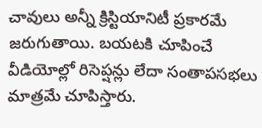చావులు అన్నీ క్రిస్టియానిటీ ప్రకారమే జరుగుతాయి. బయటకి చూపించే వీడియోల్లో రిసెప్షన్లు లేదా సంతాపసభలు మాత్రమే చూపిస్తారు.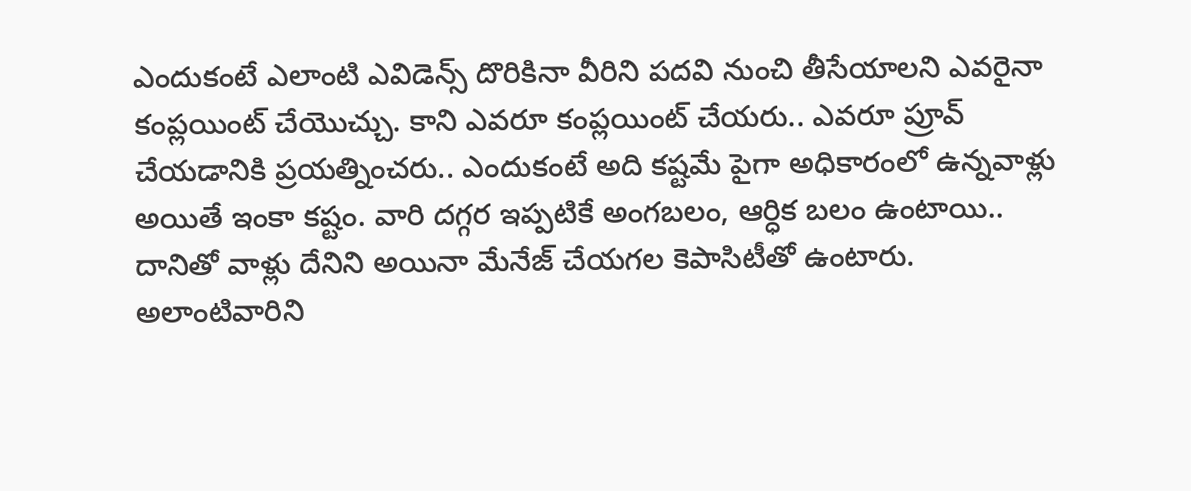ఎందుకంటే ఎలాంటి ఎవిడెన్స్ దొరికినా వీరిని పదవి నుంచి తీసేయాలని ఎవరైనా కంప్లయింట్ చేయొచ్చు. కాని ఎవరూ కంప్లయింట్ చేయరు.. ఎవరూ ప్రూవ్ చేయడానికి ప్రయత్నించరు.. ఎందుకంటే అది కష్టమే పైగా అధికారంలో ఉన్నవాళ్లు అయితే ఇంకా కష్టం. వారి దగ్గర ఇప్పటికే అంగబలం, ఆర్ధిక బలం ఉంటాయి.. దానితో వాళ్లు దేనిని అయినా మేనేజ్ చేయగల కెపాసిటీతో ఉంటారు. అలాంటివారిని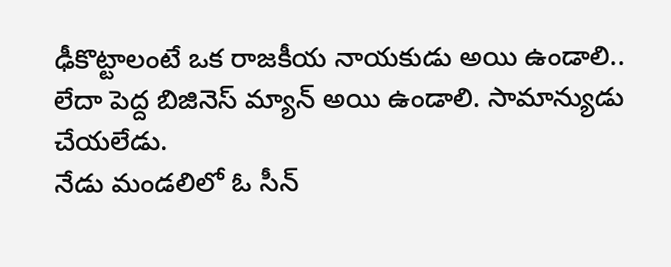ఢీకొట్టాలంటే ఒక రాజకీయ నాయకుడు అయి ఉండాలి.. లేదా పెద్ద బిజినెస్ మ్యాన్ అయి ఉండాలి. సామాన్యుడు చేయలేడు.
నేడు మండలిలో ఓ సీన్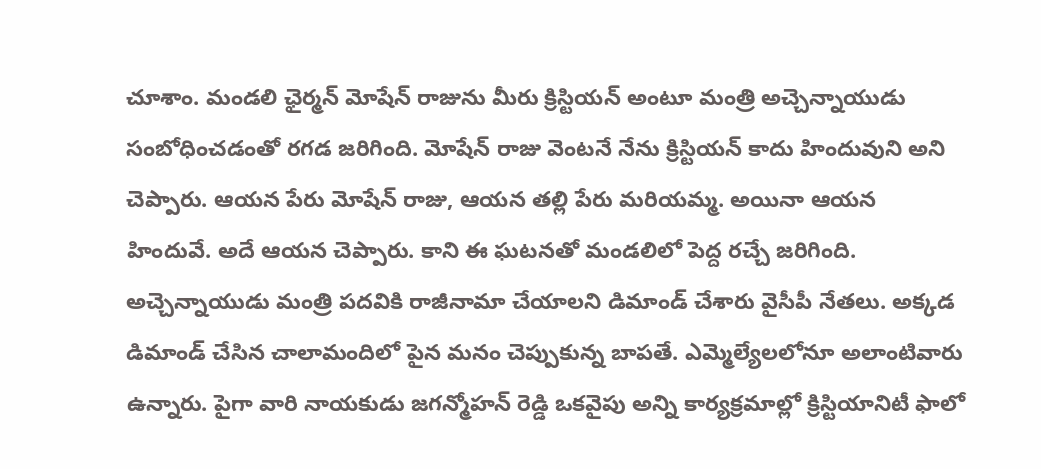చూశాం. మండలి ఛైర్మన్ మోషేన్ రాజును మీరు క్రిస్టియన్ అంటూ మంత్రి అచ్చెన్నాయుడు సంబోధించడంతో రగడ జరిగింది. మోషేన్ రాజు వెంటనే నేను క్రిస్టియన్ కాదు హిందువుని అని చెప్పారు. ఆయన పేరు మోషేన్ రాజు, ఆయన తల్లి పేరు మరియమ్మ. అయినా ఆయన హిందువే. అదే ఆయన చెప్పారు. కాని ఈ ఘటనతో మండలిలో పెద్ద రచ్చే జరిగింది. అచ్చెన్నాయుడు మంత్రి పదవికి రాజీనామా చేయాలని డిమాండ్ చేశారు వైసీపీ నేతలు. అక్కడ డిమాండ్ చేసిన చాలామందిలో పైన మనం చెప్పుకున్న బాపతే. ఎమ్మెల్యేలలోనూ అలాంటివారు ఉన్నారు. పైగా వారి నాయకుడు జగన్మోహన్ రెడ్డి ఒకవైపు అన్ని కార్యక్రమాల్లో క్రిస్టియానిటీ ఫాలో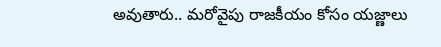అవుతారు.. మరోవైపు రాజకీయం కోసం యజ్ణాలు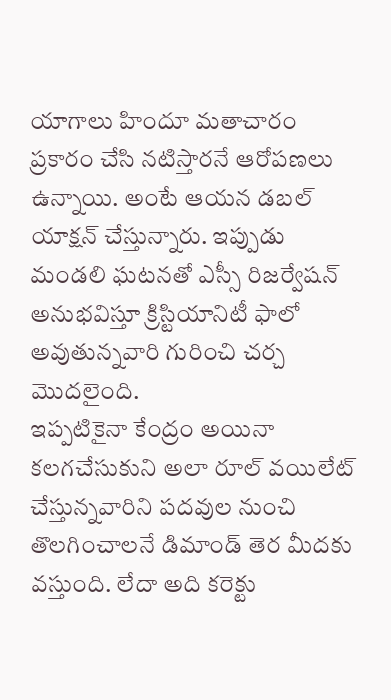యాగాలు హిందూ మతాచారం ప్రకారం చేసి నటిస్తారనే ఆరోపణలు ఉన్నాయి. అంటే ఆయన డబల్ యాక్షన్ చేస్తున్నారు. ఇప్పుడు మండలి ఘటనతో ఎస్సీ రిజర్వేషన్ అనుభవిస్తూ క్రిస్టియానిటీ ఫాలో అవుతున్నవారి గురించి చర్చ మొదలైంది.
ఇప్పటికైనా కేంద్రం అయినా కలగచేసుకుని అలా రూల్ వయిలేట్ చేస్తున్నవారిని పదవుల నుంచి తొలగించాలనే డిమాండ్ తెర మీదకు వస్తుంది. లేదా అది కరెక్టు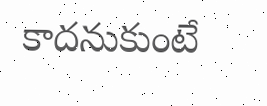కాదనుకుంటే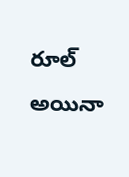రూల్ అయినా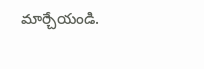మార్చేయండి.